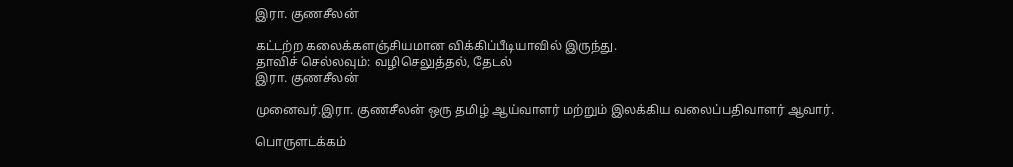இரா. குணசீலன்

கட்டற்ற கலைக்களஞ்சியமான விக்கிப்பீடியாவில் இருந்து.
தாவிச் செல்லவும்: வழிசெலுத்தல், தேடல்
இரா. குணசீலன்

முனைவர்.இரா. குணசீலன் ஒரு தமிழ் ஆய்வாளர் மற்றும் இலக்கிய வலைப்பதிவாளர் ஆவார்.

பொருளடக்கம்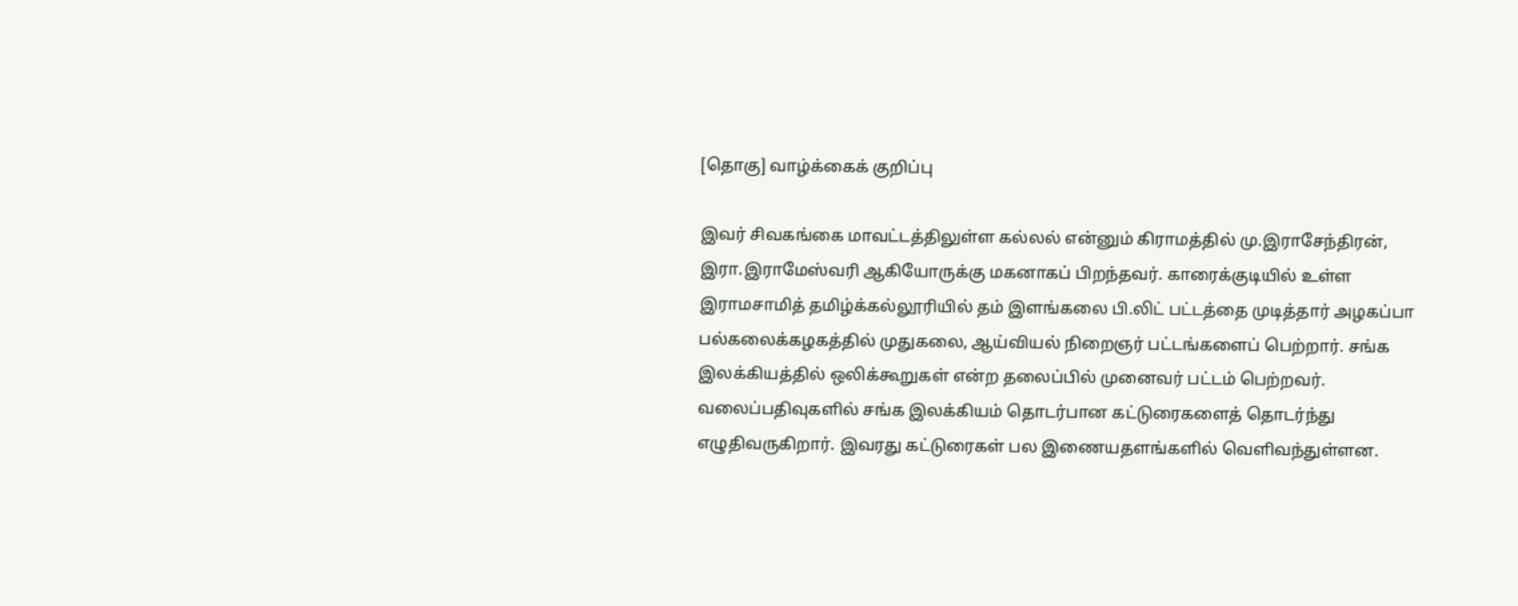[தொகு] வாழ்க்கைக் குறிப்பு

இவர் சிவகங்கை மாவட்டத்திலுள்ள கல்லல் என்னும் கிராமத்தில் மு.இராசேந்திரன், இரா.இராமேஸ்வரி ஆகியோருக்கு மகனாகப் பிறந்தவர். காரைக்குடியில் உள்ள இராமசாமித் தமிழ்க்கல்லூரியில் தம் இளங்கலை பி.லிட் பட்டத்தை முடித்தார் அழகப்பா பல்கலைக்கழகத்தில் முதுகலை, ஆய்வியல் நிறைஞர் பட்டங்களைப் பெற்றார். சங்க இலக்கியத்தில் ஒலிக்கூறுகள் என்ற தலைப்பில் முனைவர் பட்டம் பெற்றவர். வலைப்பதிவுகளில் சங்க இலக்கியம் தொடர்பான கட்டுரைகளைத் தொடர்ந்து எழுதிவருகிறார். இவரது கட்டுரைகள் பல இணையதளங்களில் வெளிவந்துள்ளன.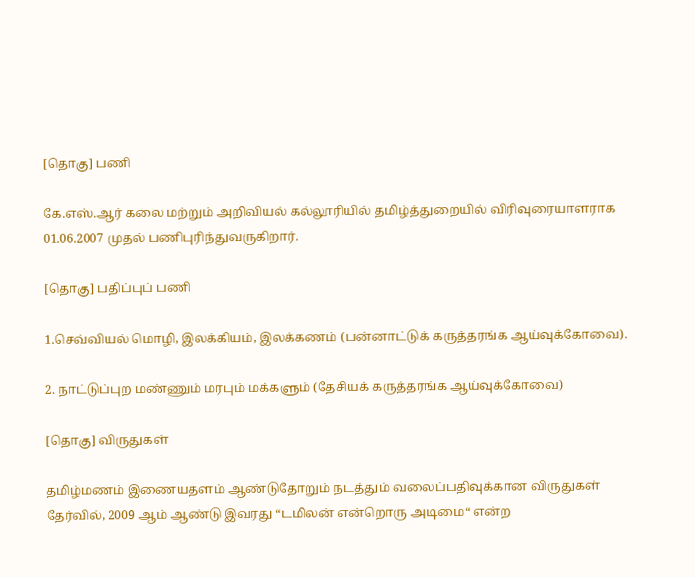[தொகு] பணி

கே.எஸ்.ஆர் கலை மற்றும் அறிவியல் கல்லூரியில் தமிழ்த்துறையில் விரிவுரையாளராக 01.06.2007 முதல் பணிபுரிந்துவருகிறார்.

[தொகு] பதிப்புப் பணி

1.செவ்வியல் மொழி, இலக்கியம், இலக்கணம் (பன்னாட்டுக் கருத்தரங்க ஆய்வுக்கோவை).

2. நாட்டுப்புற மண்ணும் மரபும் மக்களும் (தேசியக் கருத்தரங்க ஆய்வுக்கோவை)

[தொகு] விருதுகள்

தமிழ்மணம் இணையதளம் ஆண்டுதோறும் நடத்தும் வலைப்பதிவுக்கான விருதுகள் தேர்வில், 2009 ஆம் ஆண்டு இவரது “டமிலன் என்றொரு அடிமை“ என்ற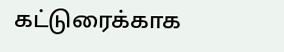கட்டுரைக்காக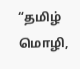“தமிழ் மொழி,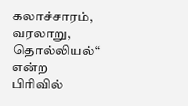கலாச்சாரம், வரலாறு, தொல்லியல்“ என்ற பிரிவில்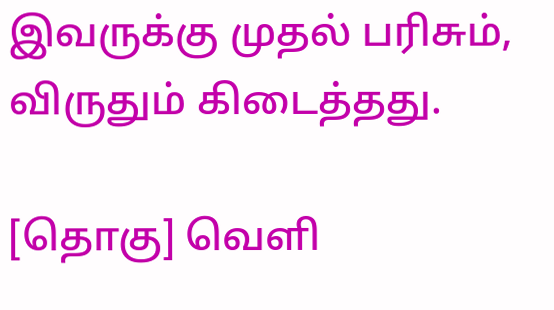இவருக்கு முதல் பரிசும், விருதும் கிடைத்தது.

[தொகு] வெளி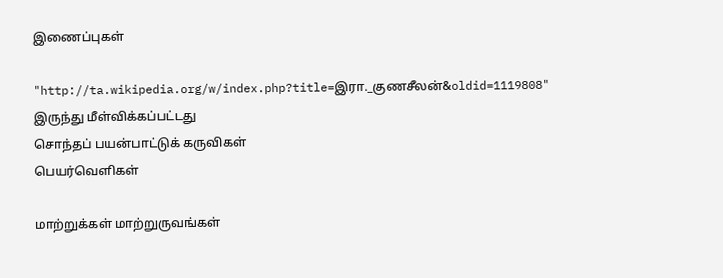இணைப்புகள்

"http://ta.wikipedia.org/w/index.php?title=இரா._குணசீலன்&oldid=1119808" இருந்து மீள்விக்கப்பட்டது
சொந்தப் பயன்பாட்டுக் கருவிகள்
பெயர்வெளிகள்

மாற்றுக்கள் மாற்றுருவங்கள்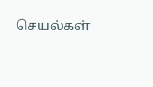செயல்கள்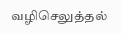வழிசெலுத்தல்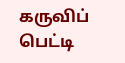கருவிப் பெட்டி